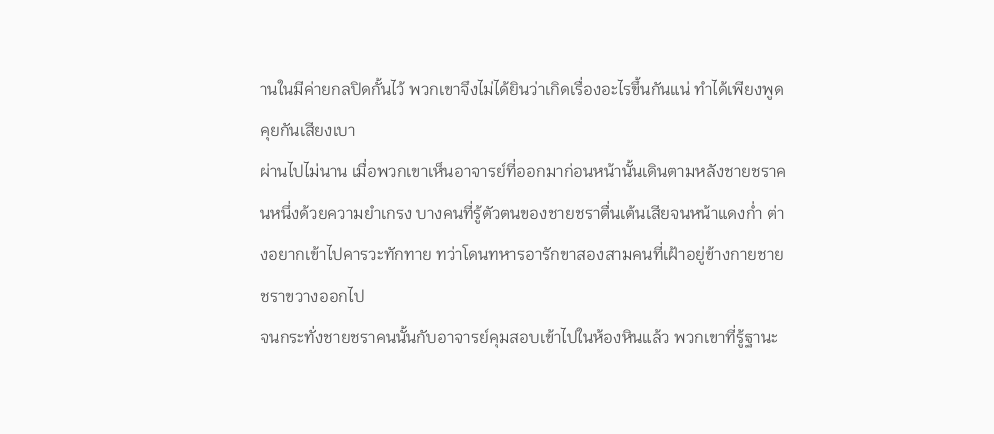านในมีค่ายกลปิดกั้นไว้ พวกเขาจึงไม่ได้ยินว่าเกิดเรื่องอะไรขึ้นกันแน่ ทำได้เพียงพูดคุยกันเสียงเบา
ผ่านไปไม่นาน เมื่อพวกเขาเห็นอาจารย์ที่ออกมาก่อนหน้านั้นเดินตามหลังชายชราคนหนึ่งด้วยความยำเกรง บางคนที่รู้ตัวตนของชายชราตื่นเต้นเสียจนหน้าแดงก่ำ ต่างอยากเข้าไปคารวะทักทาย ทว่าโดนทหารอารักขาสองสามคนที่เฝ้าอยู่ข้างกายชายชราขวางออกไป
จนกระทั่งชายชราคนนั้นกับอาจารย์คุมสอบเข้าไปในห้องหินแล้ว พวกเขาที่รู้ฐานะ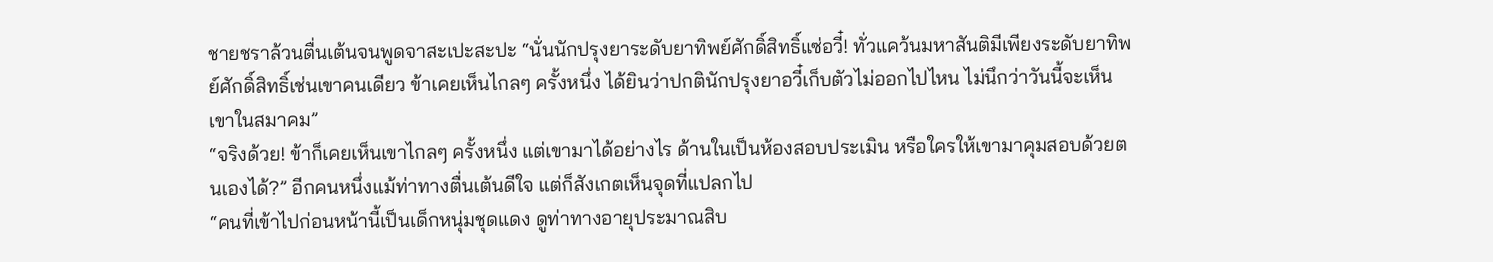ชายชราล้วนตื่นเต้นจนพูดจาสะเปะสะปะ “นั่นนักปรุงยาระดับยาทิพย์ศักดิ์สิทธิ์แซ่อวี๋! ทั่วแคว้นมหาสันติมีเพียงระดับยาทิพย์ศักดิ์สิทธิ์เช่นเขาคนเดียว ข้าเคยเห็นไกลๆ ครั้งหนึ่ง ได้ยินว่าปกตินักปรุงยาอวี๋เก็บตัวไม่ออกไปไหน ไม่นึกว่าวันนี้จะเห็นเขาในสมาคม”
“จริงด้วย! ข้าก็เคยเห็นเขาไกลๆ ครั้งหนึ่ง แต่เขามาได้อย่างไร ด้านในเป็นห้องสอบประเมิน หรือใครให้เขามาคุมสอบด้วยตนเองได้?” อีกคนหนึ่งแม้ท่าทางตื่นเต้นดีใจ แต่ก็สังเกตเห็นจุดที่แปลกไป
“คนที่เข้าไปก่อนหน้านี้เป็นเด็กหนุ่มชุดแดง ดูท่าทางอายุประมาณสิบ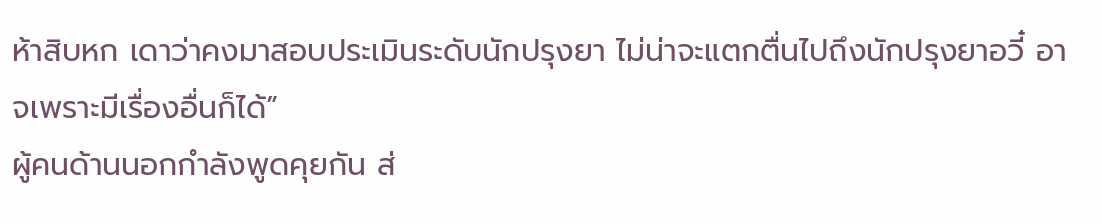ห้าสิบหก เดาว่าคงมาสอบประเมินระดับนักปรุงยา ไม่น่าจะแตกตื่นไปถึงนักปรุงยาอวี๋ อาจเพราะมีเรื่องอื่นก็ได้”
ผู้คนด้านนอกกำลังพูดคุยกัน ส่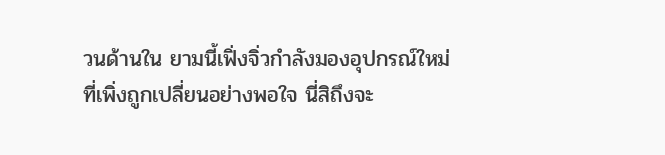วนด้านใน ยามนี้เฟิ่งจิ่วกำลังมองอุปกรณ์ใหม่ที่เพิ่งถูกเปลี่ยนอย่างพอใจ นี่สิถึงจะ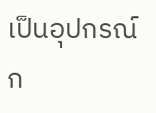เป็นอุปกรณ์ก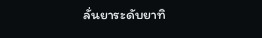ลั่นยาระดับยาทิ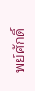พย์ศักดิ์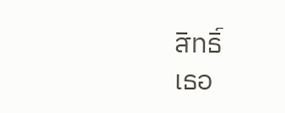สิทธิ์
เธอ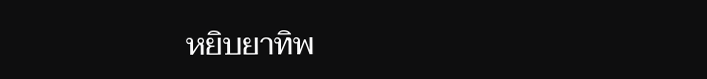หยิบยาทิพ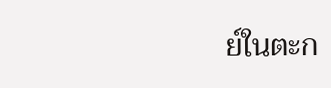ย์ในตะก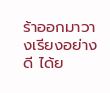ร้าออกมาวางเรียงอย่างดี ได้ย